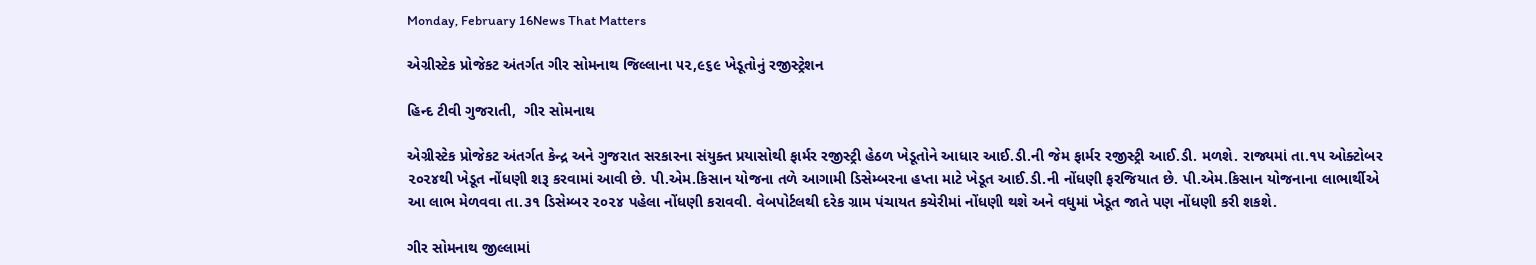Monday, February 16News That Matters

એગ્રીસ્ટેક પ્રોજેકટ અંતર્ગત ગીર સોમનાથ જિલ્લાના ૫૨,૯૬૯ ખેડૂતોનું રજીસ્ટ્રેશન

હિન્દ ટીવી ગુજરાતી,  ગીર સોમનાથ

એગ્રીસ્ટેક પ્રોજેકટ અંતર્ગત કેન્દ્ર અને ગુજરાત સરકારના સંયુક્ત પ્રયાસોથી ફાર્મર રજીસ્ટ્રી હેઠળ ખેડૂતોને આધાર આઈ.ડી.ની જેમ ફાર્મર રજીસ્ટ્રી આઈ.ડી. મળશે. રાજ્યમાં તા.૧૫ ઓક્ટોબર ૨૦૨૪થી ખેડૂત નોંધણી શરૂ કરવામાં આવી છે. પી.એમ.કિસાન યોજના તળે આગામી ડિસેમ્બરના હપ્તા માટે ખેડૂત આઈ.ડી.ની નોંધણી ફરજિયાત છે. પી.એમ.કિસાન યોજનાના લાભાર્થીએ આ લાભ મેળવવા તા.૩૧ ડિસેમ્બર ૨૦૨૪ પહેલા નોંધણી કરાવવી. વેબપોર્ટલથી દરેક ગ્રામ પંચાયત કચેરીમાં નોંધણી થશે અને વધુમાં ખેડૂત જાતે પણ નોંધણી કરી શકશે.

ગીર સોમનાથ જીલ્લામાં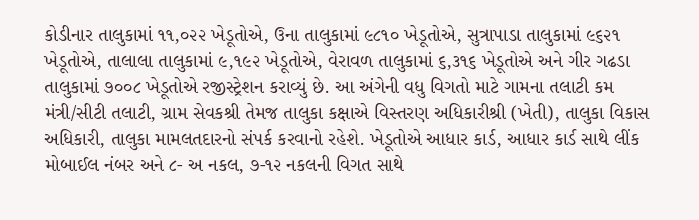કોડીનાર તાલુકામાં ૧૧,૦૨૨ ખેડૂતોએ, ઉના તાલુકામાં ૯૮૧૦ ખેડૂતોએ, સુત્રાપાડા તાલુકામાં ૯૬૨૧ ખેડૂતોએ, તાલાલા તાલુકામાં ૯,૧૯૨ ખેડૂતોએ, વેરાવળ તાલુકામાં ૬,૩૧૬ ખેડૂતોએ અને ગીર ગઢડા તાલુકામાં ૭૦૦૮ ખેડૂતોએ રજીસ્ટ્રેશન કરાવ્યું છે. આ અંગેની વધુ વિગતો માટે ગામના તલાટી કમ મંત્રી/સીટી તલાટી, ગ્રામ સેવકશ્રી તેમજ તાલુકા કક્ષાએ વિસ્તરણ અધિકારીશ્રી (ખેતી), તાલુકા વિકાસ અધિકારી, તાલુકા મામલતદારનો સંપર્ક કરવાનો રહેશે. ખેડૂતોએ આધાર કાર્ડ, આધાર કાર્ડ સાથે લીંક મોબાઈલ નંબર અને ૮- અ નકલ, ૭-૧૨ નકલની વિગત સાથે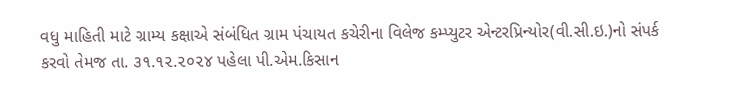વધુ માહિતી માટે ગ્રામ્ય કક્ષાએ સંબંધિત ગ્રામ પંચાયત કચેરીના વિલેજ કમ્પ્યુટર એન્ટરપ્રિન્યોર(વી.સી.ઇ.)નો સંપર્ક કરવો તેમજ તા. ૩૧.૧૨.૨૦૨૪ પહેલા પી.એમ.કિસાન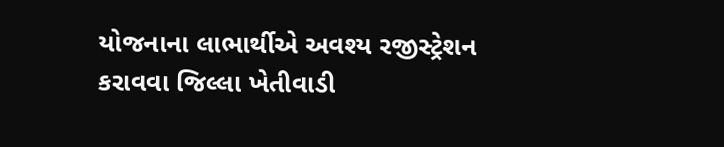યોજનાના લાભાર્થીએ અવશ્ય રજીસ્ટ્રેશન કરાવવા જિલ્લા ખેતીવાડી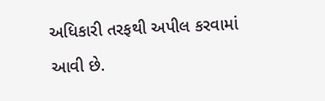અધિકારી તરફથી અપીલ કરવામાં આવી છે.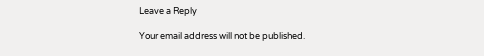Leave a Reply

Your email address will not be published.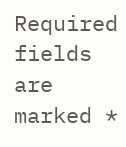Required fields are marked *